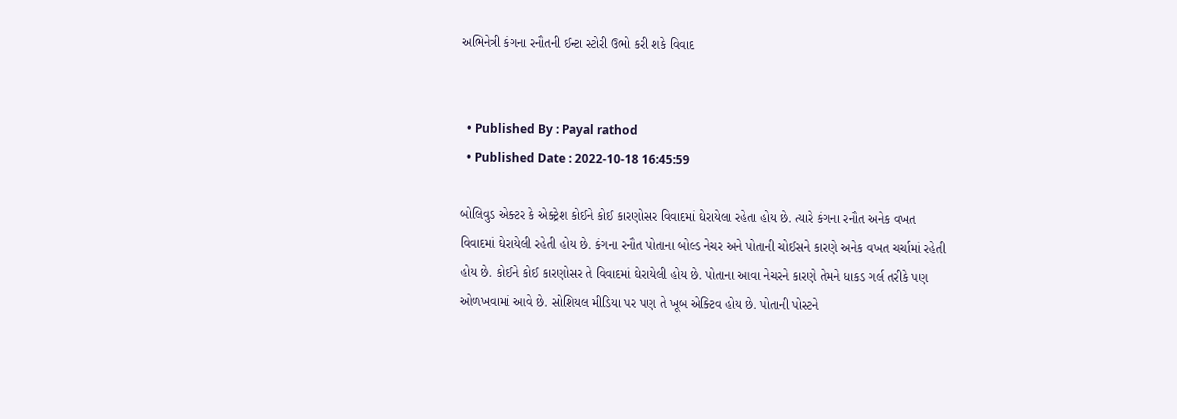અભિનેત્રી કંગના રનૌતની ઈન્ટા સ્ટોરી ઉભો કરી શકે વિવાદ


  • Published By : Payal rathod
  • Published Date : 2022-10-18 16:45:59

બોલિવુડ એક્ટર કે એક્ટ્રેશ કોઈને કોઈ કારણોસર વિવાદમાં ઘેરાયેલા રહેતા હોય છે. ત્યારે કંગના રનૌત અનેક વખત વિવાદમાં ઘેરાયેલી રહેતી હોય છે. કંગના રનૌત પોતાના બોલ્ડ નેચર અને પોતાની ચોઈસને કારણે અનેક વખત ચર્ચામાં રહેતી હોય છે. કોઈને કોઈ કારણોસર તે વિવાદમાં ઘેરાયેલી હોય છે. પોતાના આવા નેચરને કારણે તેમને ધાકડ ગર્લ તરીકે પણ ઓળખવામાં આવે છે. સોશિયલ મીડિયા પર પણ તે ખૂબ એક્ટિવ હોય છે. પોતાની પોસ્ટને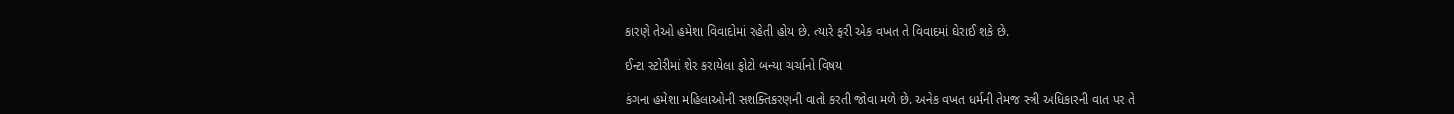કારણે તેઓ હમેશા વિવાદોમાં રહેતી હોય છે. ત્યારે ફરી એક વખત તે વિવાદમાં ઘેરાઈ શકે છે.

ઈન્ટા સ્ટોરીમાં શેર કરાયેલા ફોટો બન્યા ચર્ચાનો વિષય

કંગના હમેશા મહિલાઓની સશક્તિકરણની વાતો કરતી જોવા મળે છે. અનેક વખત ધર્મની તેમજ સ્ત્રી અધિકારની વાત પર તે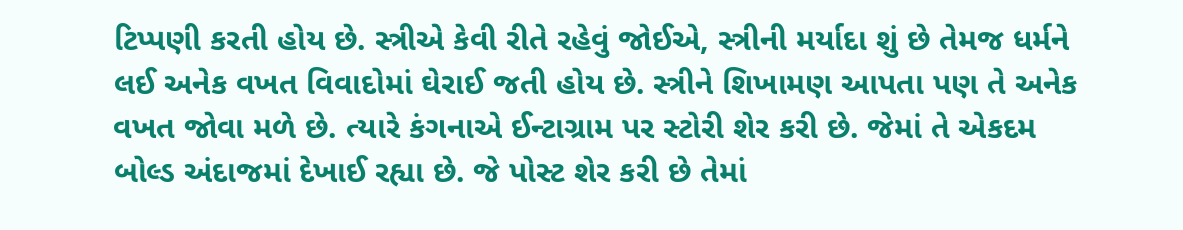ટિપ્પણી કરતી હોય છે. સ્ત્રીએ કેવી રીતે રહેવું જોઈએ, સ્ત્રીની મર્યાદા શું છે તેમજ ધર્મને લઈ અનેક વખત વિવાદોમાં ઘેરાઈ જતી હોય છે. સ્ત્રીને શિખામણ આપતા પણ તે અનેક વખત જોવા મળે છે. ત્યારે કંગનાએ ઈન્ટાગ્રામ પર સ્ટોરી શેર કરી છે. જેમાં તે એકદમ બોલ્ડ અંદાજમાં દેખાઈ રહ્યા છે. જે પોસ્ટ શેર કરી છે તેમાં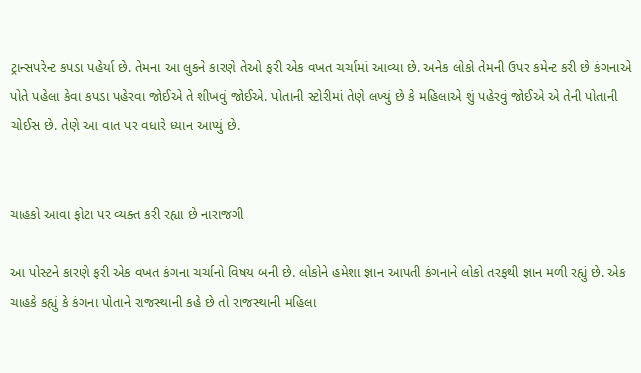ટ્રાન્સપરેન્ટ કપડા પહેર્યા છે. તેમના આ લુકને કારણે તેઓ ફરી એક વખત ચર્ચામાં આવ્યા છે. અનેક લોકો તેમની ઉપર કમેન્ટ કરી છે કંગનાએ પોતે પહેલા કેવા કપડા પહેરવા જોઈએ તે શીખવું જોઈએ. પોતાની સ્ટોરીમાં તેણે લખ્યું છે કે મહિલાએ શું પહેરવું જોઈએ એ તેની પોતાની ચોઈસ છે. તેણે આ વાત પર વધારે ધ્યાન આપ્યું છે.


ચાહકો આવા ફોટા પર વ્યક્ત કરી રહ્યા છે નારાજગી

આ પોસ્ટને કારણે ફરી એક વખત કંગના ચર્ચાનો વિષય બની છે. લોકોને હમેશા જ્ઞાન આપતી કંગનાને લોકો તરફથી જ્ઞાન મળી રહ્યું છે. એક ચાહકે કહ્યું કે કંગના પોતાને રાજસ્થાની કહે છે તો રાજસ્થાની મહિલા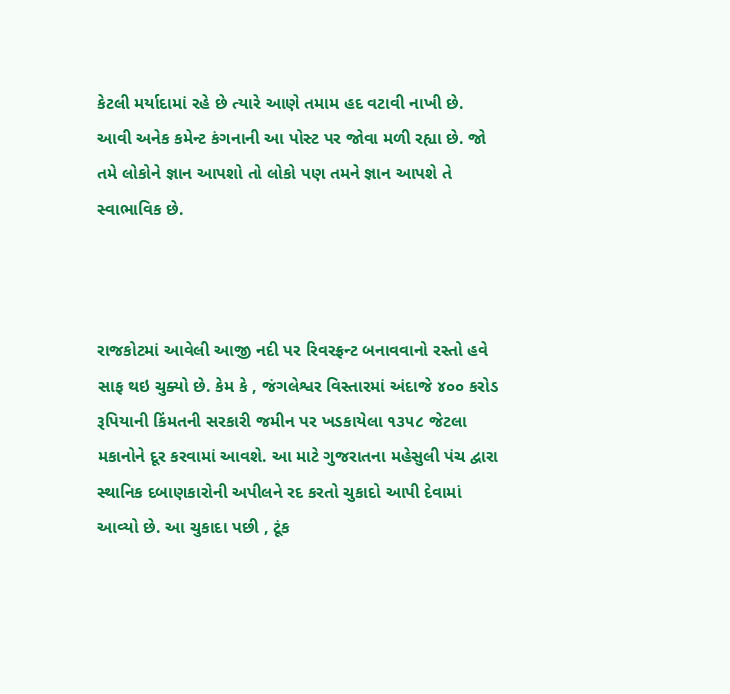કેટલી મર્યાદામાં રહે છે ત્યારે આણે તમામ હદ વટાવી નાખી છે. આવી અનેક કમેન્ટ કંગનાની આ પોસ્ટ પર જોવા મળી રહ્યા છે. જો તમે લોકોને જ્ઞાન આપશો તો લોકો પણ તમને જ્ઞાન આપશે તે સ્વાભાવિક છે.



રાજકોટમાં આવેલી આજી નદી પર રિવરફ્રન્ટ બનાવવાનો રસ્તો હવે સાફ થઇ ચુક્યો છે. કેમ કે , જંગલેશ્વર વિસ્તારમાં અંદાજે ૪૦૦ કરોડ રૂપિયાની કિંમતની સરકારી જમીન પર ખડકાયેલા ૧૩૫૮ જેટલા મકાનોને દૂર કરવામાં આવશે. આ માટે ગુજરાતના મહેસુલી પંચ દ્વારા સ્થાનિક દબાણકારોની અપીલને રદ કરતો ચુકાદો આપી દેવામાં આવ્યો છે. આ ચુકાદા પછી , ટૂંક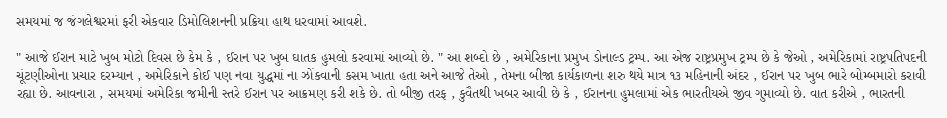સમયમાં જ જંગલેશ્વરમાં ફરી એકવાર ડિમોલિશનની પ્રક્રિયા હાથ ધરવામાં આવશે.

" આજે ઈરાન માટે ખુબ મોટો દિવસ છે કેમ કે , ઈરાન પર ખુબ ઘાતક હુમલો કરવામાં આવ્યો છે. " આ શબ્દો છે , અમેરિકાના પ્રમુખ ડોનાલ્ડ ટ્રમ્પ. આ એજ રાષ્ટ્રપ્રમુખ ટ્રમ્પ છે કે જેઓ , અમેરિકામાં રાષ્ટ્રપતિપદની ચૂંટણીઓના પ્રચાર દરમ્યાન , અમેરિકાને કોઈ પણ નવા યુદ્ધમાં ના ઝોંકવાની કસમ ખાતા હતા અને આજે તેઓ , તેમના બીજા કાર્યકાળના શરુ થયે માત્ર ૧૩ મહિનાની અંદર , ઈરાન પર ખુબ ભારે બોમ્બમારો કરાવી રહ્યા છે. આવનારા , સમયમાં અમેરિકા જમીની સ્તરે ઈરાન પર આક્રમણ કરી શકે છે. તો બીજી તરફ , કુવૈતથી ખબર આવી છે કે , ઈરાનના હુમલામાં એક ભારતીયએ જીવ ગુમાવ્યો છે. વાત કરીએ , ભારતની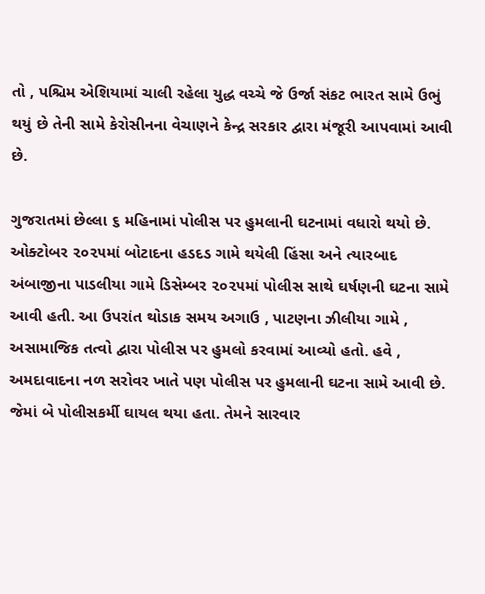તો , પશ્ચિમ એશિયામાં ચાલી રહેલા યુદ્ધ વચ્ચે જે ઉર્જા સંકટ ભારત સામે ઉભું થયું છે તેની સામે કેરોસીનના વેચાણને કેન્દ્ર સરકાર દ્વારા મંજૂરી આપવામાં આવી છે.

ગુજરાતમાં છેલ્લા ૬ મહિનામાં પોલીસ પર હુમલાની ઘટનામાં વધારો થયો છે. ઓક્ટોબર ૨૦૨૫માં બોટાદના હડદડ ગામે થયેલી હિંસા અને ત્યારબાદ અંબાજીના પાડલીયા ગામે ડિસેમ્બર ૨૦૨૫માં પોલીસ સાથે ઘર્ષણની ઘટના સામે આવી હતી. આ ઉપરાંત થોડાક સમય અગાઉ , પાટણના ઝીલીયા ગામે , અસામાજિક તત્વો દ્વારા પોલીસ પર હુમલો કરવામાં આવ્યો હતો. હવે , અમદાવાદના નળ સરોવર ખાતે પણ પોલીસ પર હુમલાની ઘટના સામે આવી છે. જેમાં બે પોલીસકર્મી ઘાયલ થયા હતા. તેમને સારવાર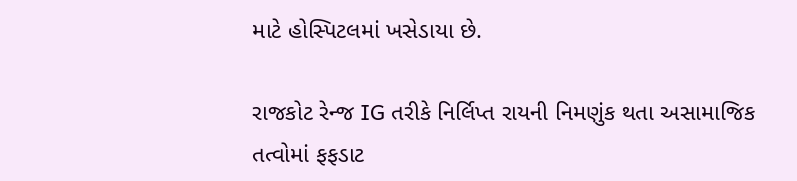માટે હોસ્પિટલમાં ખસેડાયા છે.

રાજકોટ રેન્જ IG તરીકે નિર્લિપ્ત રાયની નિમણુંક થતા અસામાજિક તત્વોમાં ફફડાટ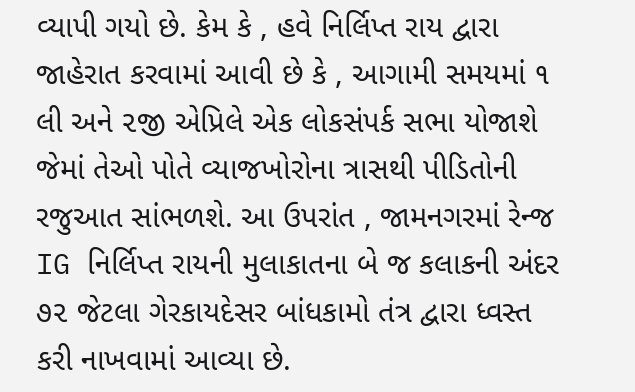વ્યાપી ગયો છે. કેમ કે , હવે નિર્લિપ્ત રાય દ્વારા જાહેરાત કરવામાં આવી છે કે , આગામી સમયમાં ૧ લી અને ૨જી એપ્રિલે એક લોકસંપર્ક સભા યોજાશે જેમાં તેઓ પોતે વ્યાજખોરોના ત્રાસથી પીડિતોની રજુઆત સાંભળશે. આ ઉપરાંત , જામનગરમાં રેન્જ IG નિર્લિપ્ત રાયની મુલાકાતના બે જ કલાકની અંદર ૭૨ જેટલા ગેરકાયદેસર બાંધકામો તંત્ર દ્વારા ધ્વસ્ત કરી નાખવામાં આવ્યા છે.